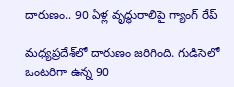దారుణం.. 90 ఏళ్ల వృద్ధురాలిపై గ్యాంగ్ రేప్

మధ్యప్రదేశ్‌లో దారుణం జరిగింది. గుడిసెలో ఒంటరిగా ఉన్న 90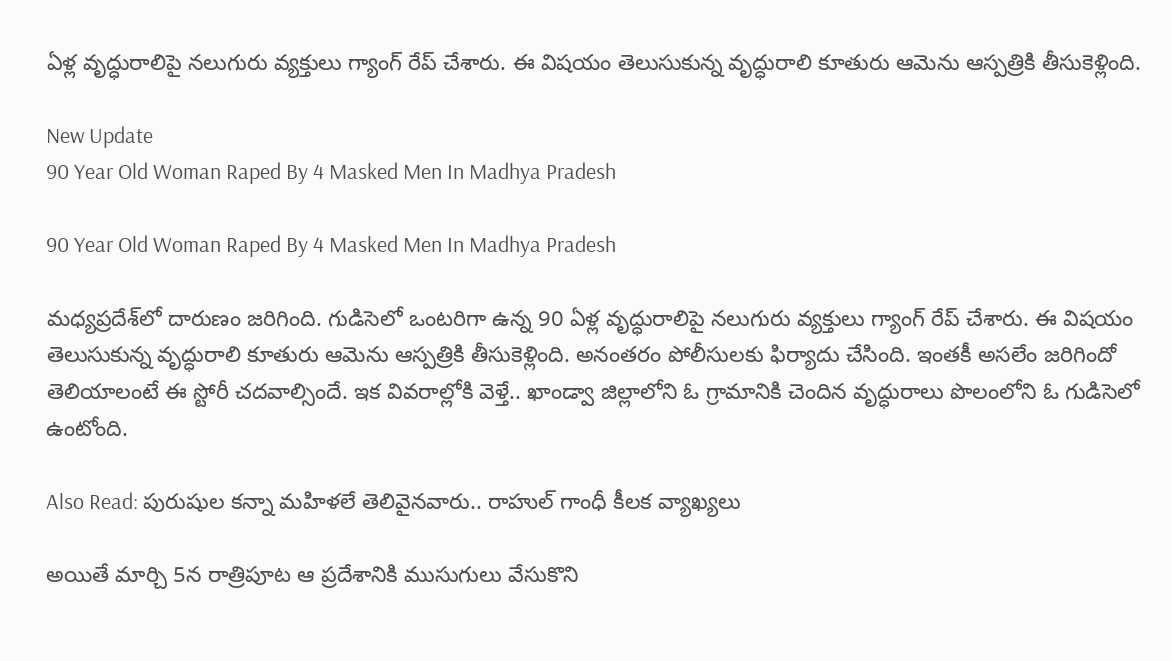ఏళ్ల వృద్ధురాలిపై నలుగురు వ్యక్తులు గ్యాంగ్ రేప్ చేశారు. ఈ విషయం తెలుసుకున్న వృద్ధురాలి కూతురు ఆమెను ఆస్పత్రికి తీసుకెళ్లింది.

New Update
90 Year Old Woman Raped By 4 Masked Men In Madhya Pradesh

90 Year Old Woman Raped By 4 Masked Men In Madhya Pradesh

మధ్యప్రదేశ్‌లో దారుణం జరిగింది. గుడిసెలో ఒంటరిగా ఉన్న 90 ఏళ్ల వృద్ధురాలిపై నలుగురు వ్యక్తులు గ్యాంగ్ రేప్ చేశారు. ఈ విషయం తెలుసుకున్న వృద్ధురాలి కూతురు ఆమెను ఆస్పత్రికి తీసుకెళ్లింది. అనంతరం పోలీసులకు ఫిర్యాదు చేసింది. ఇంతకీ అసలేం జరిగిందో తెలియాలంటే ఈ స్టోరీ చదవాల్సిందే. ఇక వివరాల్లోకి వెళ్తే.. ఖాండ్వా జిల్లాలోని ఓ గ్రామానికి చెందిన వృద్ధురాలు పొలంలోని ఓ గుడిసెలో ఉంటోంది.

Also Read: పురుషుల కన్నా మహిళలే తెలివైనవారు.. రాహుల్ గాంధీ కీలక వ్యాఖ్యలు

అయితే మార్చి 5న రాత్రిపూట ఆ ప్రదేశానికి ముసుగులు వేసుకొని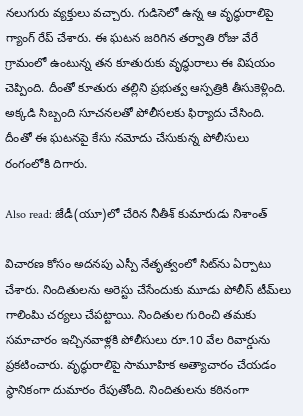నలుగురు వ్యక్తులు వచ్చారు. గుడిసెలో ఉన్న ఆ వృద్ధురాలిపై గ్యాంగ్ రేప్‌ చేశారు. ఈ ఘటన జరిగిన తర్వాతి రోజు వేరే గ్రామంలో ఉంటున్న తన కూతురుకు వృద్ధురాలు ఈ విషయం చెప్పింది. దీంతో కూతురు తల్లిని ప్రభుత్వ ఆస్పత్రికి తీసుకెళ్లింది. అక్కడి సిబ్బంది సూచనలతో పోలీసలకు ఫిర్యాదు చేసింది. దీంతో ఈ ఘటనపై కేసు నమోదు చేసుకున్న పోలీసులు రంగంలోకి దిగారు.

Also read: జేడీ(యూ)లో చేరిన నీతీశ్‌ కుమారుడు నిశాంత్‌

విచారణ కోసం అదనపు ఎస్పీ నేతృత్వంలో సిట్‌ను ఏర్పాటు చేశారు. నిందితులను అరెస్టు చేసేందుకు మూడు పోలీస్ టీమ్‌లు గాలింపిు చర్యలు చేపట్టాయి. నిందితుల గురించి తమకు సమాచారం ఇచ్చినవాళ్లకి పోలీసులు రూ.10 వేల రివార్డును ప్రకటించారు. వృద్ధురాలిపై సామూహిక అత్యాచారం చేయడం స్థానికంగా దుమారం రేపుతోంది. నిందితులను కఠినంగా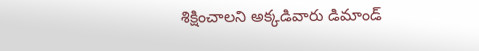శిక్షించాలని అక్కడివారు డిమాండ్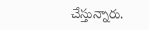చేస్తున్నారు.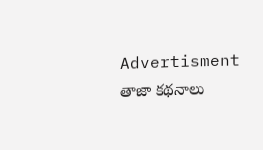Advertisment
తాజా కథనాలు